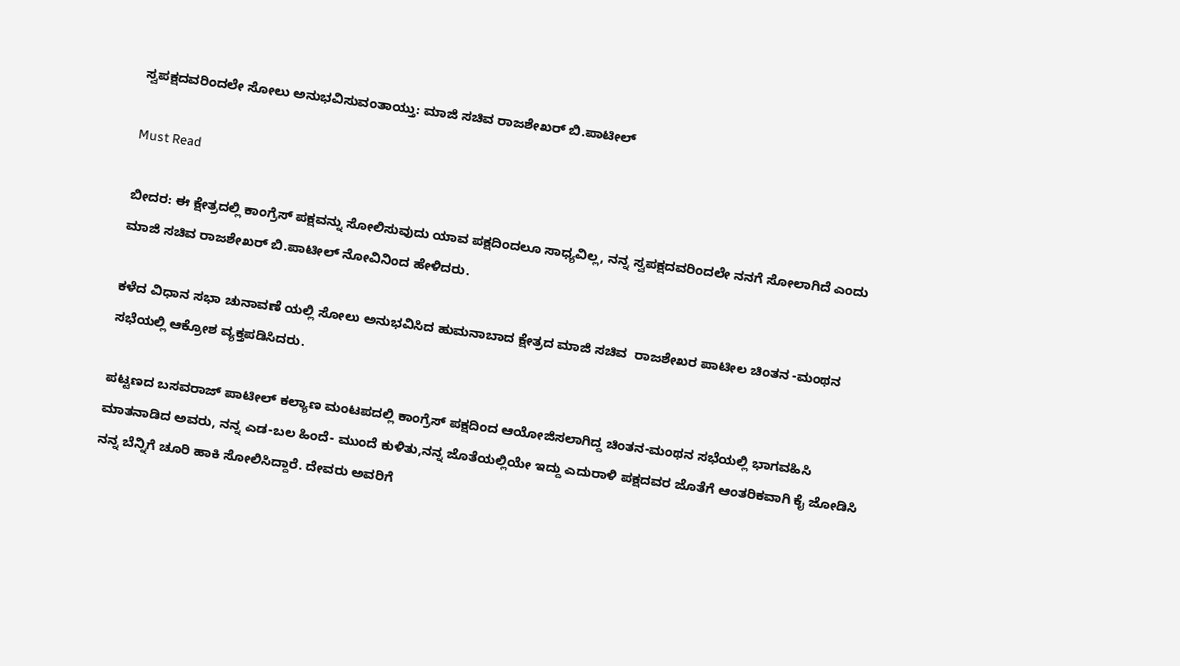ಸ್ವಪಕ್ಷದವರಿಂದಲೇ ಸೋಲು ಅನುಭವಿಸುವಂತಾಯ್ತು: ಮಾಜಿ ಸಚಿವ ರಾಜಶೇಖರ್ ಬಿ.ಪಾಟೀಲ್

Must Read

ಬೀದರ: ಈ ಕ್ಷೇತ್ರದಲ್ಲಿ ಕಾಂಗ್ರೆಸ್ ಪಕ್ಷವನ್ನು ಸೋಲಿಸುವುದು ಯಾವ ಪಕ್ಷದಿಂದಲೂ ಸಾಧ್ಯವಿಲ್ಲ, ನನ್ನ ಸ್ವಪಕ್ಷದವರಿಂದಲೇ ನನಗೆ ಸೋಲಾಗಿದೆ ಎಂದು ಮಾಜಿ ಸಚಿವ ರಾಜಶೇಖರ್ ಬಿ.ಪಾಟೀಲ್ ನೋವಿನಿಂದ ಹೇಳಿದರು.

ಕಳೆದ ವಿಧಾನ ಸಭಾ ಚುನಾವಣೆ ಯಲ್ಲಿ ಸೋಲು ಅನುಭವಿಸಿದ ಹುಮನಾಬಾದ ಕ್ಷೇತ್ರದ ಮಾಜಿ ಸಚಿವ  ರಾಜಶೇಖರ ಪಾಟೀಲ ಚಿಂತನ -ಮಂಥನ ಸಭೆಯಲ್ಲಿ ಆಕ್ರೋಶ ವ್ಯಕ್ತಪಡಿಸಿದರು.

ಪಟ್ಟಣದ ಬಸವರಾಜ್ ಪಾಟೀಲ್ ಕಲ್ಯಾಣ ಮಂಟಪದಲ್ಲಿ ಕಾಂಗ್ರೆಸ್ ಪಕ್ಷದಿಂದ ಆಯೋಜಿಸಲಾಗಿದ್ದ ಚಿಂತನ-ಮಂಥನ ಸಭೆಯಲ್ಲಿ ಭಾಗವಹಿಸಿ ಮಾತನಾಡಿದ ಅವರು, ನನ್ನ ಎಡ-ಬಲ ಹಿಂದೆ- ಮುಂದೆ ಕುಳಿತು,ನನ್ನ ಜೊತೆಯಲ್ಲಿಯೇ ಇದ್ದು ಎದುರಾಳಿ ಪಕ್ಷದವರ ಜೊತೆಗೆ ಆಂತರಿಕವಾಗಿ ಕೈ ಜೋಡಿಸಿ ನನ್ನ ಬೆನ್ನಿಗೆ ಚೂರಿ ಹಾಕಿ ಸೋಲಿಸಿದ್ದಾರೆ. ದೇವರು ಅವರಿಗೆ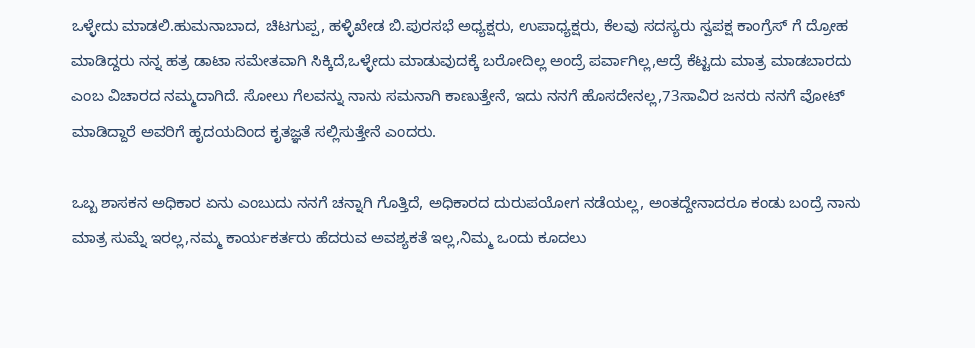ಒಳ್ಳೇದು ಮಾಡಲಿ.ಹುಮನಾಬಾದ, ಚಿಟಗುಪ್ಪ, ಹಳ್ಳಿಖೇಡ ಬಿ.ಪುರಸಭೆ ಅಧ್ಯಕ್ಷರು, ಉಪಾಧ್ಯಕ್ಷರು, ಕೆಲವು ಸದಸ್ಯರು ಸ್ವಪಕ್ಷ ಕಾಂಗ್ರೆಸ್ ಗೆ ದ್ರೋಹ ಮಾಡಿದ್ದರು ನನ್ನ ಹತ್ರ ಡಾಟಾ ಸಮೇತವಾಗಿ ಸಿಕ್ಕಿದೆ,ಒಳ್ಳೇದು ಮಾಡುವುದಕ್ಕೆ ಬರೋದಿಲ್ಲ ಅಂದ್ರೆ ಪರ್ವಾಗಿಲ್ಲ,ಆದ್ರೆ ಕೆಟ್ಟದು ಮಾತ್ರ ಮಾಡಬಾರದು ಎಂಬ ವಿಚಾರದ ನಮ್ಮದಾಗಿದೆ. ಸೋಲು ಗೆಲವನ್ನು ನಾನು ಸಮನಾಗಿ ಕಾಣುತ್ತೇನೆ, ಇದು ನನಗೆ ಹೊಸದೇನಲ್ಲ,73ಸಾವಿರ ಜನರು ನನಗೆ ವೋಟ್ ಮಾಡಿದ್ದಾರೆ ಅವರಿಗೆ ಹೃದಯದಿಂದ ಕೃತಜ್ಞತೆ ಸಲ್ಲಿಸುತ್ತೇನೆ ಎಂದರು.

ಒಬ್ಬ ಶಾಸಕನ ಅಧಿಕಾರ ಏನು ಎಂಬುದು ನನಗೆ ಚನ್ನಾಗಿ ಗೊತ್ತಿದೆ, ಅಧಿಕಾರದ ದುರುಪಯೋಗ ನಡೆಯಲ್ಲ, ಅಂತದ್ದೇನಾದರೂ ಕಂಡು ಬಂದ್ರೆ ನಾನು ಮಾತ್ರ ಸುಮ್ನೆ ಇರಲ್ಲ,ನಮ್ಮ ಕಾರ್ಯಕರ್ತರು ಹೆದರುವ ಅವಶ್ಯಕತೆ ಇಲ್ಲ,ನಿಮ್ಮ ಒಂದು ಕೂದಲು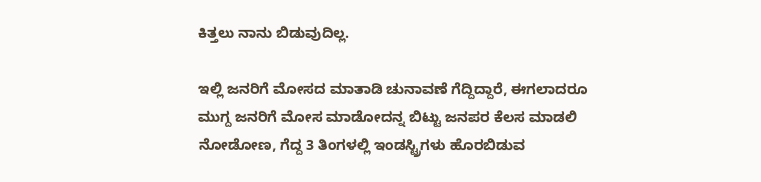ಕಿತ್ತಲು ನಾನು ಬಿಡುವುದಿಲ್ಲ.

ಇಲ್ಲಿ ಜನರಿಗೆ ಮೋಸದ ಮಾತಾಡಿ ಚುನಾವಣೆ ಗೆದ್ದಿದ್ದಾರೆ, ಈಗಲಾದರೂ ಮುಗ್ದ ಜನರಿಗೆ ಮೋಸ ಮಾಡೋದನ್ನ ಬಿಟ್ಟು ಜನಪರ ಕೆಲಸ ಮಾಡಲಿ ನೋಡೋಣ, ಗೆದ್ದ 3 ತಿಂಗಳಲ್ಲಿ ಇಂಡಸ್ಟ್ರಿಗಳು ಹೊರಬಿಡುವ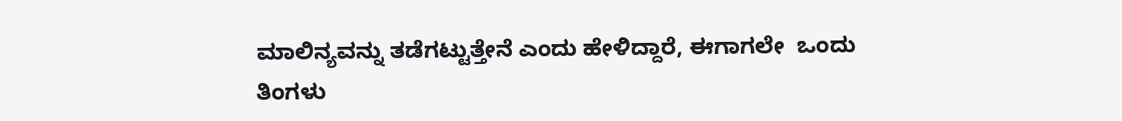ಮಾಲಿನ್ಯವನ್ನು ತಡೆಗಟ್ಟುತ್ತೇನೆ ಎಂದು ಹೇಳಿದ್ದಾರೆ, ಈಗಾಗಲೇ  ಒಂದು ತಿಂಗಳು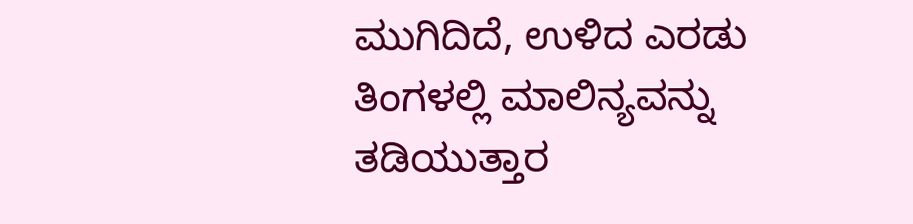ಮುಗಿದಿದೆ, ಉಳಿದ ಎರಡು ತಿಂಗಳಲ್ಲಿ ಮಾಲಿನ್ಯವನ್ನು ತಡಿಯುತ್ತಾರ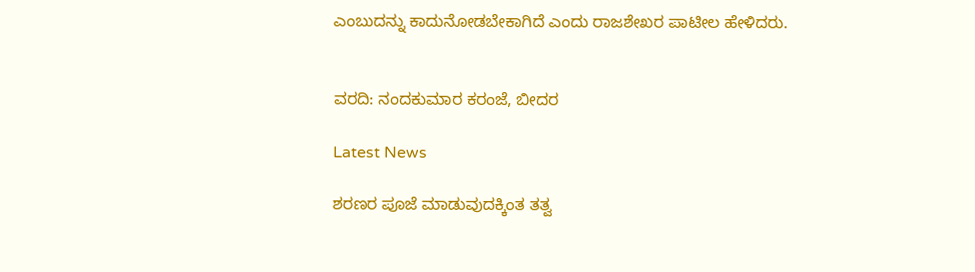ಎಂಬುದನ್ನು ಕಾದುನೋಡಬೇಕಾಗಿದೆ ಎಂದು ರಾಜಶೇಖರ ಪಾಟೀಲ ಹೇಳಿದರು.


ವರದಿ: ನಂದಕುಮಾರ ಕರಂಜೆ, ಬೀದರ

Latest News

ಶರಣರ ಪೂಜೆ ಮಾಡುವುದಕ್ಕಿಂತ ತತ್ವ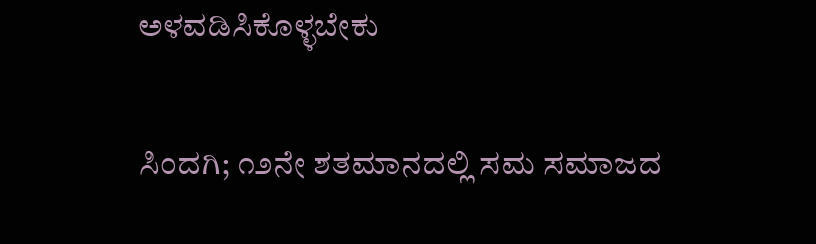ಅಳವಡಿಸಿಕೊಳ್ಳಬೇಕು

ಸಿಂದಗಿ; ೧೨ನೇ ಶತಮಾನದಲ್ಲಿ ಸಮ ಸಮಾಜದ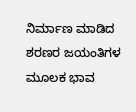ನಿರ್ಮಾಣ ಮಾಡಿದ ಶರಣರ ಜಯಂತಿಗಳ ಮೂಲಕ ಭಾವ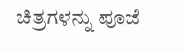ಚಿತ್ರಗಳನ್ನು ಪೂಜೆ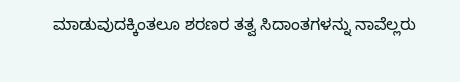ಮಾಡುವುದಕ್ಕಿಂತಲೂ ಶರಣರ ತತ್ವ ಸಿದಾಂತಗಳನ್ನು ನಾವೆಲ್ಲರು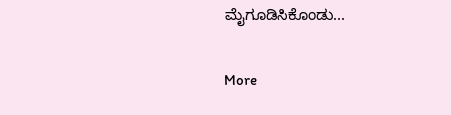ಮೈಗೂಡಿಸಿಕೊಂಡು...

More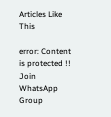Articles Like This

error: Content is protected !!
Join WhatsApp Group